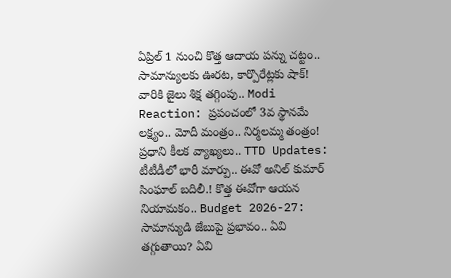ఏప్రిల్ 1 నుంచి కొత్త ఆదాయ పన్ను చట్టం.. సామాన్యులకు ఊరట, కార్పొరేట్లకు షాక్! వారికి జైలు శిక్ష తగ్గింపు.. Modi Reaction: ప్రపంచంలో 3వ స్థానమే లక్ష్యం.. మోదీ మంత్రం.. నిర్మలమ్మ తంత్రం! ప్రధాని కీలక వ్యాఖ్యలు.. TTD Updates: టీటీడీలో భారీ మార్పు.. ఈవో అనిల్ కుమార్ సింఘాల్ బదిలీ.! కొత్త ఈవోగా ఆయన నియామకం.. Budget 2026-27: సామాన్యుడి జేబుపై ప్రభావం.. ఏవి తగ్గుతాయి? ఏవి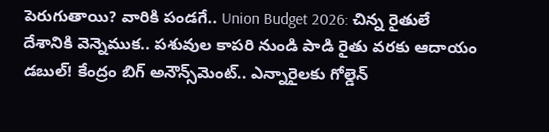పెరుగుతాయి? వారికి పండగే.. Union Budget 2026: చిన్న రైతులే దేశానికి వెన్నెముక.. పశువుల కాపరి నుండి పాడి రైతు వరకు ఆదాయం డబుల్! కేంద్రం బిగ్ అనౌన్స్‌మెంట్.. ఎన్నారైలకు గోల్డెన్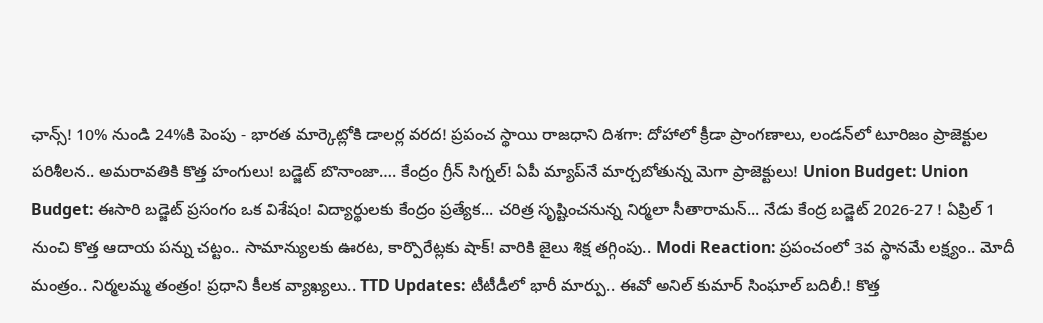ఛాన్స్! 10% నుండి 24%కి పెంపు - భారత మార్కెట్లోకి డాలర్ల వరద! ప్రపంచ స్థాయి రాజధాని దిశగా: దోహాలో క్రీడా ప్రాంగణాలు, లండన్‌లో టూరిజం ప్రాజెక్టుల పరిశీలన.. అమరావతికి కొత్త హంగులు! బడ్జెట్ బొనాంజా…. కేంద్రం గ్రీన్ సిగ్నల్! ఏపీ మ్యాప్‌నే మార్చబోతున్న మెగా ప్రాజెక్టులు! Union Budget: Union Budget: ఈసారి బడ్జెట్ ప్రసంగం ఒక విశేషం! విద్యార్థులకు కేంద్రం ప్రత్యేక... చరిత్ర సృష్టించనున్న నిర్మలా సీతారామన్... నేడు కేంద్ర బడ్జెట్ 2026-27 ! ఏప్రిల్ 1 నుంచి కొత్త ఆదాయ పన్ను చట్టం.. సామాన్యులకు ఊరట, కార్పొరేట్లకు షాక్! వారికి జైలు శిక్ష తగ్గింపు.. Modi Reaction: ప్రపంచంలో 3వ స్థానమే లక్ష్యం.. మోదీ మంత్రం.. నిర్మలమ్మ తంత్రం! ప్రధాని కీలక వ్యాఖ్యలు.. TTD Updates: టీటీడీలో భారీ మార్పు.. ఈవో అనిల్ కుమార్ సింఘాల్ బదిలీ.! కొత్త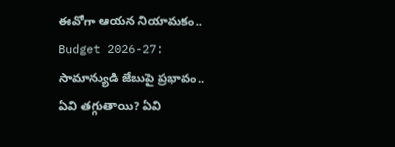ఈవోగా ఆయన నియామకం.. Budget 2026-27: సామాన్యుడి జేబుపై ప్రభావం.. ఏవి తగ్గుతాయి? ఏవి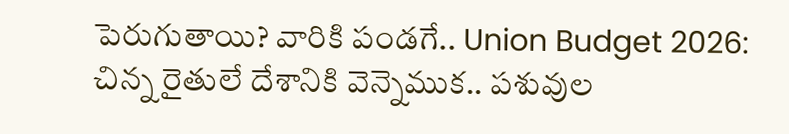పెరుగుతాయి? వారికి పండగే.. Union Budget 2026: చిన్న రైతులే దేశానికి వెన్నెముక.. పశువుల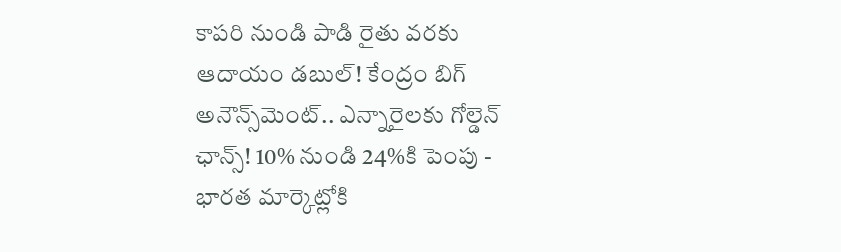కాపరి నుండి పాడి రైతు వరకు ఆదాయం డబుల్! కేంద్రం బిగ్ అనౌన్స్‌మెంట్.. ఎన్నారైలకు గోల్డెన్ ఛాన్స్! 10% నుండి 24%కి పెంపు - భారత మార్కెట్లోకి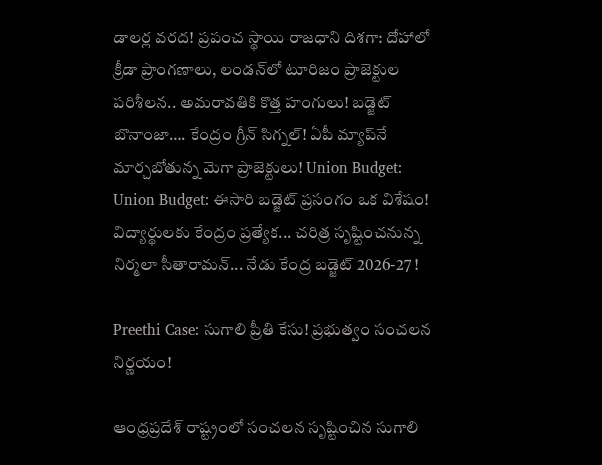డాలర్ల వరద! ప్రపంచ స్థాయి రాజధాని దిశగా: దోహాలో క్రీడా ప్రాంగణాలు, లండన్‌లో టూరిజం ప్రాజెక్టుల పరిశీలన.. అమరావతికి కొత్త హంగులు! బడ్జెట్ బొనాంజా…. కేంద్రం గ్రీన్ సిగ్నల్! ఏపీ మ్యాప్‌నే మార్చబోతున్న మెగా ప్రాజెక్టులు! Union Budget: Union Budget: ఈసారి బడ్జెట్ ప్రసంగం ఒక విశేషం! విద్యార్థులకు కేంద్రం ప్రత్యేక... చరిత్ర సృష్టించనున్న నిర్మలా సీతారామన్... నేడు కేంద్ర బడ్జెట్ 2026-27 !

Preethi Case: సుగాలి ప్రీతి కేసు! ప్రభుత్వం సంచలన నిర్ణయం!

ఆంధ్రప్రదేశ్ రాష్ట్రంలో సంచలన సృష్టించిన సుగాలి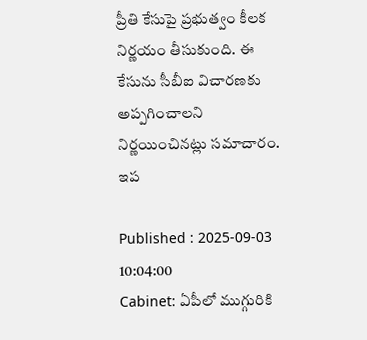ప్రీతి కేసుపై ప్రభుత్వం కీలక నిర్ణయం తీసుకుంది. ఈ కేసును సీబీఐ విచారణకు అప్పగించాలని నిర్ణయించినట్లు సమాచారం. ఇప

Published : 2025-09-03 10:04:00
Cabinet: ఏపీలో ముగ్గురికి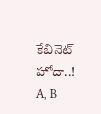కేబినెట్ హోదా..! A, B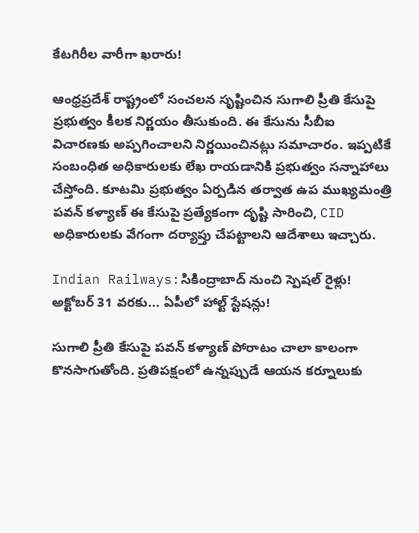కేటగిరీల వారీగా ఖరారు!

ఆంధ్రప్రదేశ్ రాష్ట్రంలో సంచలన సృష్టించిన సుగాలి ప్రీతి కేసుపై ప్రభుత్వం కీలక నిర్ణయం తీసుకుంది. ఈ కేసును సీబీఐ విచారణకు అప్పగించాలని నిర్ణయించినట్లు సమాచారం. ఇప్పటికే సంబంధిత అధికారులకు లేఖ రాయడానికి ప్రభుత్వం సన్నాహాలు చేస్తోంది. కూటమి ప్రభుత్వం ఏర్పడిన తర్వాత ఉప ముఖ్యమంత్రి పవన్ కళ్యాణ్ ఈ కేసుపై ప్రత్యేకంగా దృష్టి సారించి, CID అధికారులకు వేగంగా దర్యాప్తు చేపట్టాలని ఆదేశాలు ఇచ్చారు.

Indian Railways:సికింద్రాబాద్ నుంచి స్పెషల్ రైళ్లు! అక్టోబర్ 31 వరకు... ఏపీలో హాల్ట్ స్టేషన్లు!

సుగాలి ప్రీతి కేసుపై పవన్ కళ్యాణ్ పోరాటం చాలా కాలంగా కొనసాగుతోంది. ప్రతిపక్షంలో ఉన్నప్పుడే ఆయన కర్నూలుకు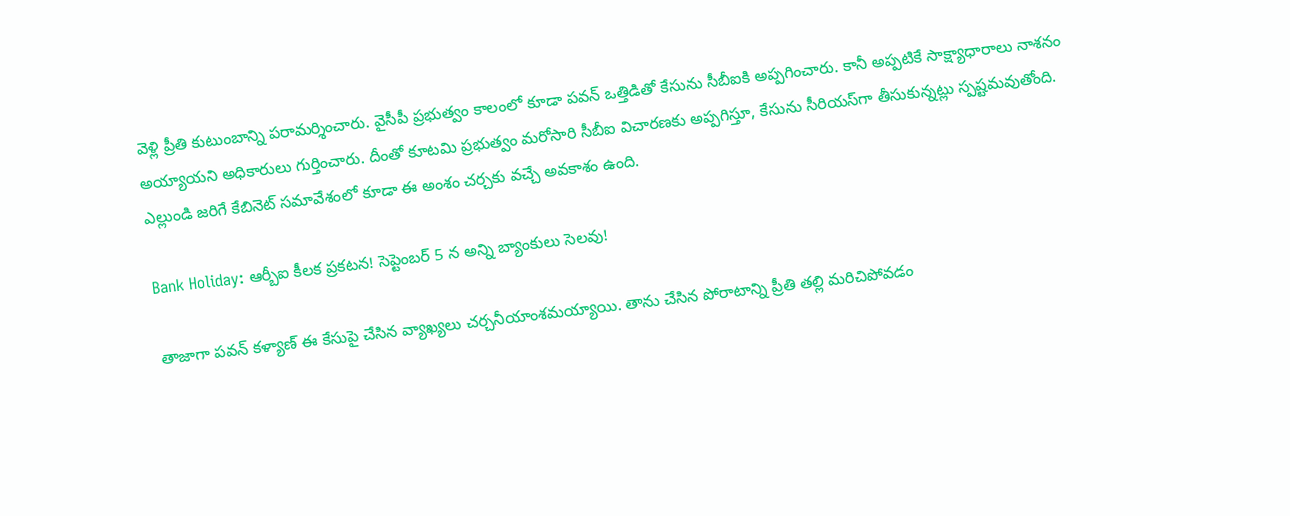వెళ్లి ప్రీతి కుటుంబాన్ని పరామర్శించారు. వైసీపీ ప్రభుత్వం కాలంలో కూడా పవన్ ఒత్తిడితో కేసును సీబీఐకి అప్పగించారు. కానీ అప్పటికే సాక్ష్యాధారాలు నాశనం అయ్యాయని అధికారులు గుర్తించారు. దీంతో కూటమి ప్రభుత్వం మరోసారి సీబీఐ విచారణకు అప్పగిస్తూ, కేసును సీరియస్‌గా తీసుకున్నట్లు స్పష్టమవుతోంది. ఎల్లుండి జరిగే కేబినెట్ సమావేశంలో కూడా ఈ అంశం చర్చకు వచ్చే అవకాశం ఉంది.

Bank Holiday: ఆర్బీఐ కీలక ప్రకటన! సెప్టెంబర్ 5 న అన్ని బ్యాంకులు సెలవు!

తాజాగా పవన్ కళ్యాణ్ ఈ కేసుపై చేసిన వ్యాఖ్యలు చర్చనీయాంశమయ్యాయి. తాను చేసిన పోరాటాన్ని ప్రీతి తల్లి మరిచిపోవడం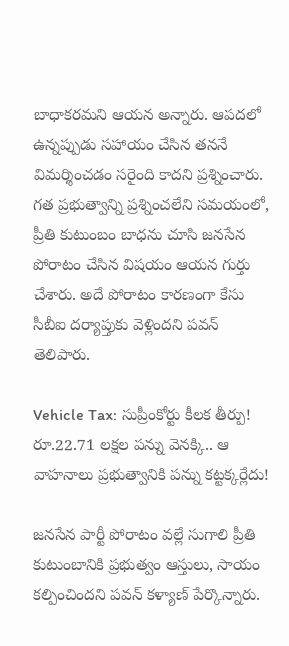బాధాకరమని ఆయన అన్నారు. ఆపదలో ఉన్నప్పుడు సహాయం చేసిన తననే విమర్శించడం సరైంది కాదని ప్రశ్నించారు. గత ప్రభుత్వాన్ని ప్రశ్నించలేని సమయంలో, ప్రీతి కుటుంబం బాధను చూసి జనసేన పోరాటం చేసిన విషయం ఆయన గుర్తు చేశారు. అదే పోరాటం కారణంగా కేసు సీబీఐ దర్యాప్తుకు వెళ్లిందని పవన్ తెలిపారు.

Vehicle Tax: సుప్రీంకోర్టు కీలక తీర్పు! రూ.22.71 లక్షల పన్ను వెనక్కి.. ఆ వాహనాలు ప్రభుత్వానికి పన్ను కట్టక్కర్లేదు!

జనసేన పార్టీ పోరాటం వల్లే సుగాలి ప్రీతి కుటుంబానికి ప్రభుత్వం ఆస్తులు, సాయం కల్పించిందని పవన్ కళ్యాణ్ పేర్కొన్నారు.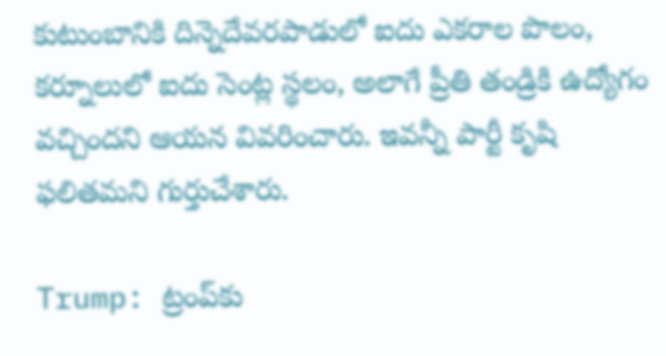కుటుంబానికి దిన్నెదేవరపాడులో ఐదు ఎకరాల పొలం, కర్నూలులో ఐదు సెంట్ల స్థలం, అలాగే ప్రీతి తండ్రికి ఉద్యోగం వచ్చిందని ఆయన వివరించారు. ఇవన్నీ పార్టీ కృషి ఫలితమని గుర్తుచేశారు.

Trump: ట్రంప్‌కు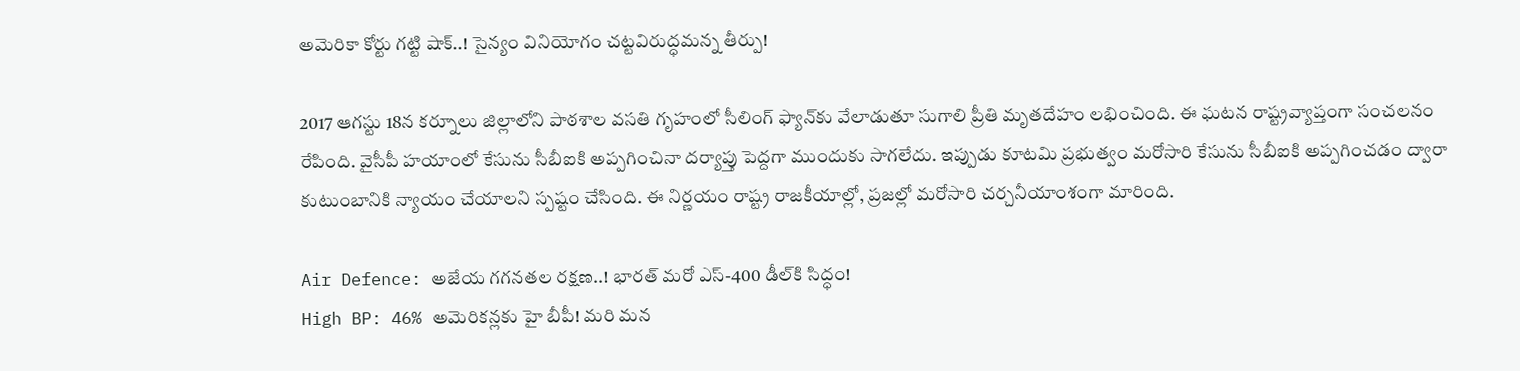అమెరికా కోర్టు గట్టి షాక్..! సైన్యం వినియోగం చట్టవిరుద్ధమన్న తీర్పు!

2017 ఆగస్టు 18న కర్నూలు జిల్లాలోని పాఠశాల వసతి గృహంలో సీలింగ్ ఫ్యాన్‌కు వేలాడుతూ సుగాలి ప్రీతి మృతదేహం లభించింది. ఈ ఘటన రాష్ట్రవ్యాప్తంగా సంచలనం రేపింది. వైసీపీ హయాంలో కేసును సీబీఐకి అప్పగించినా దర్యాప్తు పెద్దగా ముందుకు సాగలేదు. ఇప్పుడు కూటమి ప్రభుత్వం మరోసారి కేసును సీబీఐకి అప్పగించడం ద్వారా కుటుంబానికి న్యాయం చేయాలని స్పష్టం చేసింది. ఈ నిర్ణయం రాష్ట్ర రాజకీయాల్లో, ప్రజల్లో మరోసారి చర్చనీయాంశంగా మారింది.

Air Defence: అజేయ గగనతల రక్షణ..! భారత్ మరో ఎస్-400 డీల్‌కి సిద్ధం!
High BP: 46% అమెరికన్లకు హై బీపీ! మరి మన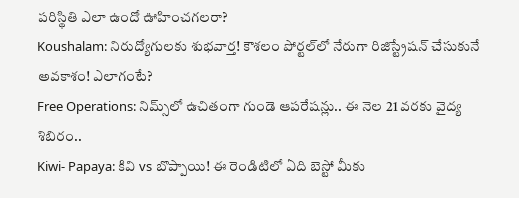పరిస్థితి ఎలా ఉందో ఊహించగలరా?
Koushalam: నిరుద్యోగులకు శుభవార్త! కౌశలం పోర్టల్‌లో నేరుగా రిజిస్ట్రేషన్ చేసుకునే అవకాశం! ఎలాగంటే?
Free Operations: నిమ్స్‌లో ఉచితంగా గుండె ఆపరేషన్లు.. ఈ నెల 21 వరకు వైద్య శిబిరం..
Kiwi- Papaya: కివి vs బొప్పాయి! ఈ రెండిటిలో ఏది బెస్టో మీకు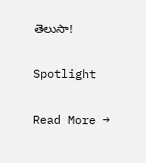తెలుసా!

Spotlight

Read More →